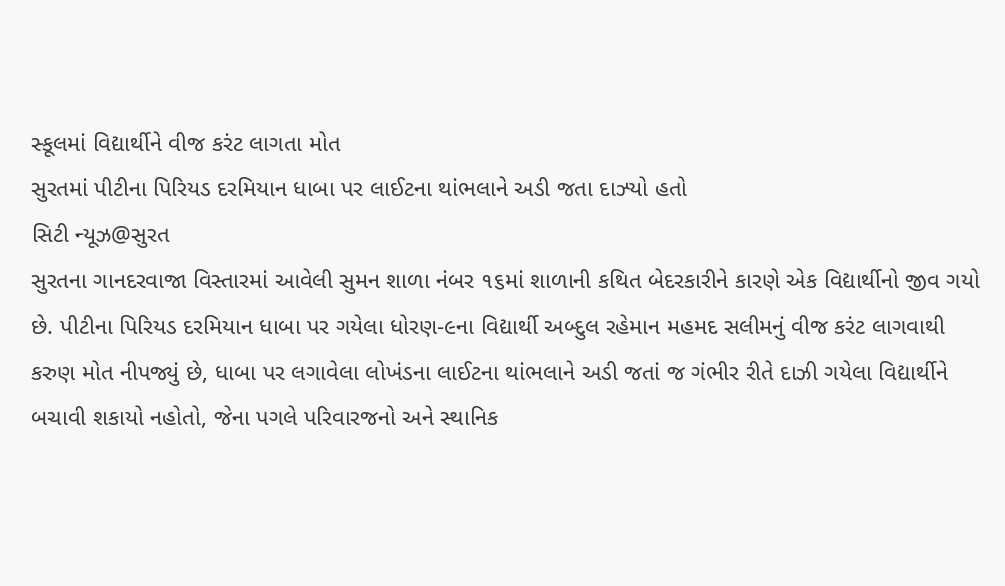સ્કૂલમાં વિદ્યાર્થીને વીજ કરંટ લાગતા મોત
સુરતમાં પીટીના પિરિયડ દરમિયાન ધાબા પર લાઈટના થાંભલાને અડી જતા દાઝ્યો હતો
સિટી ન્યૂઝ@સુરત
સુરતના ગાનદરવાજા વિસ્તારમાં આવેલી સુમન શાળા નંબર ૧૬માં શાળાની કથિત બેદરકારીને કારણે એક વિદ્યાર્થીનો જીવ ગયો છે. પીટીના પિરિયડ દરમિયાન ધાબા પર ગયેલા ધોરણ-૯ના વિદ્યાર્થી અબ્દુલ રહેમાન મહમદ સલીમનું વીજ કરંટ લાગવાથી કરુણ મોત નીપજ્યું છે, ધાબા પર લગાવેલા લોખંડના લાઈટના થાંભલાને અડી જતાં જ ગંભીર રીતે દાઝી ગયેલા વિદ્યાર્થીને બચાવી શકાયો નહોતો, જેના પગલે પરિવારજનો અને સ્થાનિક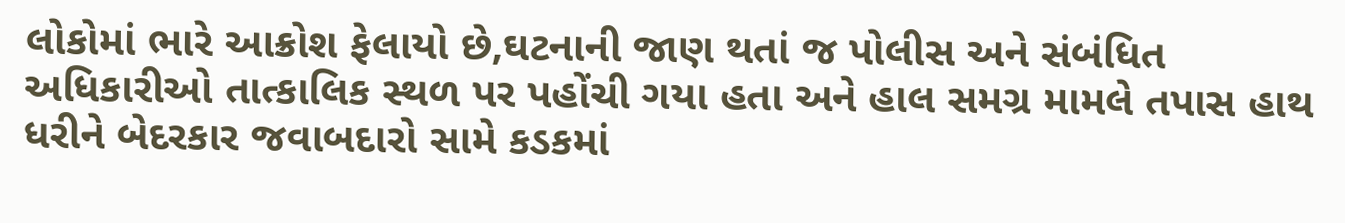લોકોમાં ભારે આક્રોશ ફેલાયો છે,ઘટનાની જાણ થતાં જ પોલીસ અને સંબંધિત અધિકારીઓ તાત્કાલિક સ્થળ પર પહોંચી ગયા હતા અને હાલ સમગ્ર મામલે તપાસ હાથ ધરીને બેદરકાર જવાબદારો સામે કડકમાં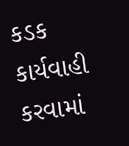કડક કાર્યવાહી કરવામાં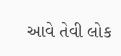આવે તેવી લોક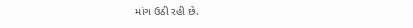માંગ ઉઠી રહી છે.